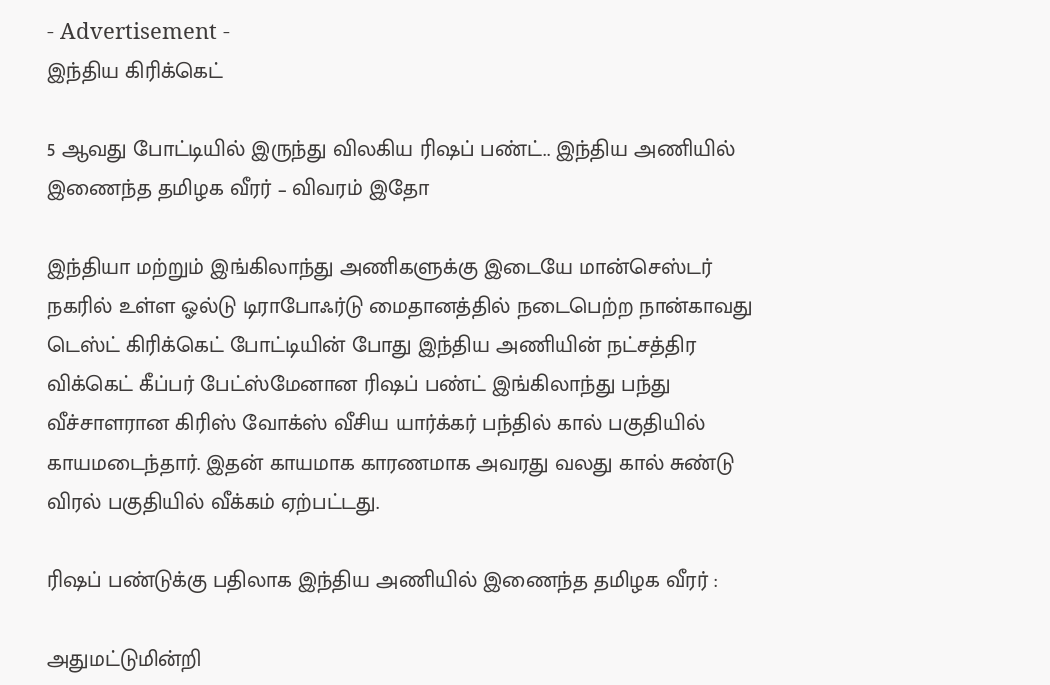- Advertisement -
இந்திய கிரிக்கெட்

5 ஆவது போட்டியில் இருந்து விலகிய ரிஷப் பண்ட்.. இந்திய அணியில் இணைந்த தமிழக வீரர் – விவரம் இதோ

இந்தியா மற்றும் இங்கிலாந்து அணிகளுக்கு இடையே மான்செஸ்டர் நகரில் உள்ள ஓல்டு டிராபோஃர்டு மைதானத்தில் நடைபெற்ற நான்காவது டெஸ்ட் கிரிக்கெட் போட்டியின் போது இந்திய அணியின் நட்சத்திர விக்கெட் கீப்பர் பேட்ஸ்மேனான ரிஷப் பண்ட் இங்கிலாந்து பந்து வீச்சாளரான கிரிஸ் வோக்ஸ் வீசிய யார்க்கர் பந்தில் கால் பகுதியில் காயமடைந்தார். இதன் காயமாக காரணமாக அவரது வலது கால் சுண்டு விரல் பகுதியில் வீக்கம் ஏற்பட்டது.

ரிஷப் பண்டுக்கு பதிலாக இந்திய அணியில் இணைந்த தமிழக வீரர் :

அதுமட்டுமின்றி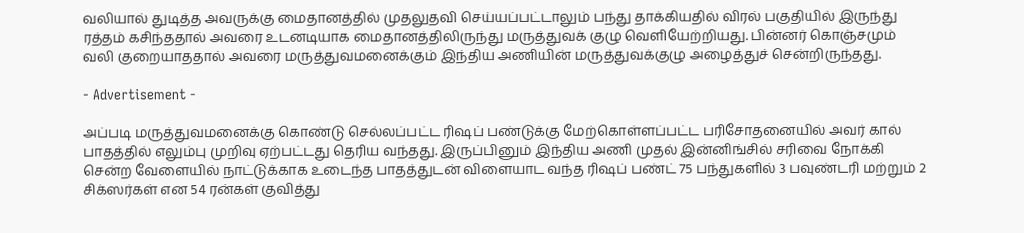வலியால் துடித்த அவருக்கு மைதானத்தில் முதலுதவி செய்யப்பட்டாலும் பந்து தாக்கியதில் விரல் பகுதியில் இருந்து ரத்தம் கசிந்ததால் அவரை உடனடியாக மைதானத்திலிருந்து மருத்துவக் குழு வெளியேற்றியது. பின்னர் கொஞ்சமும் வலி குறையாததால் அவரை மருத்துவமனைக்கும் இந்திய அணியின் மருத்துவக்குழு அழைத்துச் சென்றிருந்தது.

- Advertisement -

அப்படி மருத்துவமனைக்கு கொண்டு செல்லப்பட்ட ரிஷப் பண்டுக்கு மேற்கொள்ளப்பட்ட பரிசோதனையில் அவர் கால் பாதத்தில் எலும்பு முறிவு ஏற்பட்டது தெரிய வந்தது. இருப்பினும் இந்திய அணி முதல் இன்னிங்சில் சரிவை நோக்கி சென்ற வேளையில் நாட்டுக்காக உடைந்த பாதத்துடன் விளையாட வந்த ரிஷப் பண்ட் 75 பந்துகளில் 3 பவுண்டரி மற்றும் 2 சிக்ஸர்கள் என 54 ரன்கள் குவித்து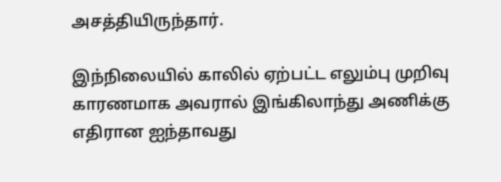அசத்தியிருந்தார்.

இந்நிலையில் காலில் ஏற்பட்ட எலும்பு முறிவு காரணமாக அவரால் இங்கிலாந்து அணிக்கு எதிரான ஐந்தாவது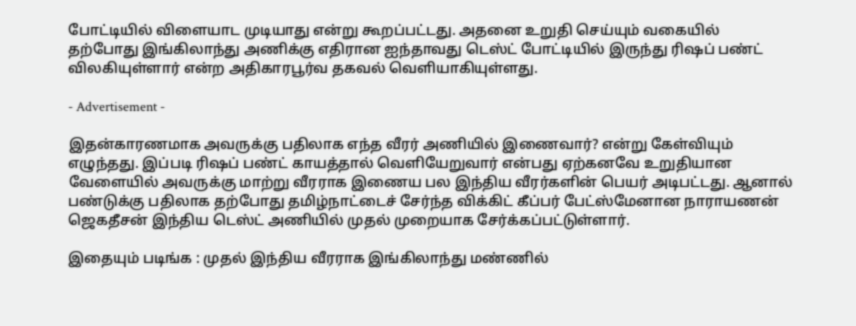போட்டியில் விளையாட முடியாது என்று கூறப்பட்டது. அதனை உறுதி செய்யும் வகையில் தற்போது இங்கிலாந்து அணிக்கு எதிரான ஐந்தாவது டெஸ்ட் போட்டியில் இருந்து ரிஷப் பண்ட் விலகியுள்ளார் என்ற அதிகாரபூர்வ தகவல் வெளியாகியுள்ளது.

- Advertisement -

இதன்காரணமாக அவருக்கு பதிலாக எந்த வீரர் அணியில் இணைவார்? என்று கேள்வியும் எழுந்தது. இப்படி ரிஷப் பண்ட் காயத்தால் வெளியேறுவார் என்பது ஏற்கனவே உறுதியான வேளையில் அவருக்கு மாற்று வீரராக இணைய பல இந்திய வீரர்களின் பெயர் அடிபட்டது. ஆனால் பண்டுக்கு பதிலாக தற்போது தமிழ்நாட்டைச் சேர்ந்த விக்கிட் கீப்பர் பேட்ஸ்மேனான நாராயணன் ஜெகதீசன் இந்திய டெஸ்ட் அணியில் முதல் முறையாக சேர்க்கப்பட்டுள்ளார்.

இதையும் படிங்க : முதல் இந்திய வீரராக இங்கிலாந்து மண்ணில்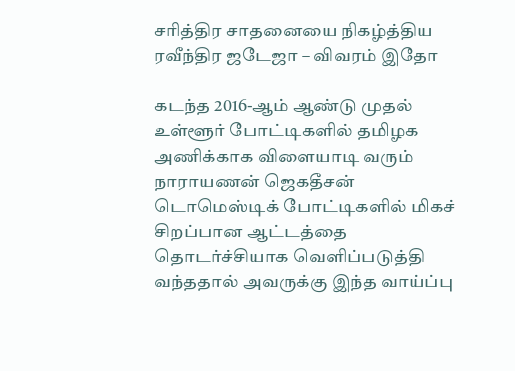சரித்திர சாதனையை நிகழ்த்திய ரவீந்திர ஜடேஜா – விவரம் இதோ

கடந்த 2016-ஆம் ஆண்டு முதல் உள்ளூர் போட்டிகளில் தமிழக அணிக்காக விளையாடி வரும் நாராயணன் ஜெகதீசன் டொமெஸ்டிக் போட்டிகளில் மிகச் சிறப்பான ஆட்டத்தை தொடர்ச்சியாக வெளிப்படுத்தி வந்ததால் அவருக்கு இந்த வாய்ப்பு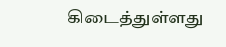கிடைத்துள்ளது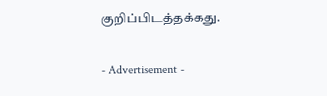குறிப்பிடத்தக்கது.

- Advertisement -